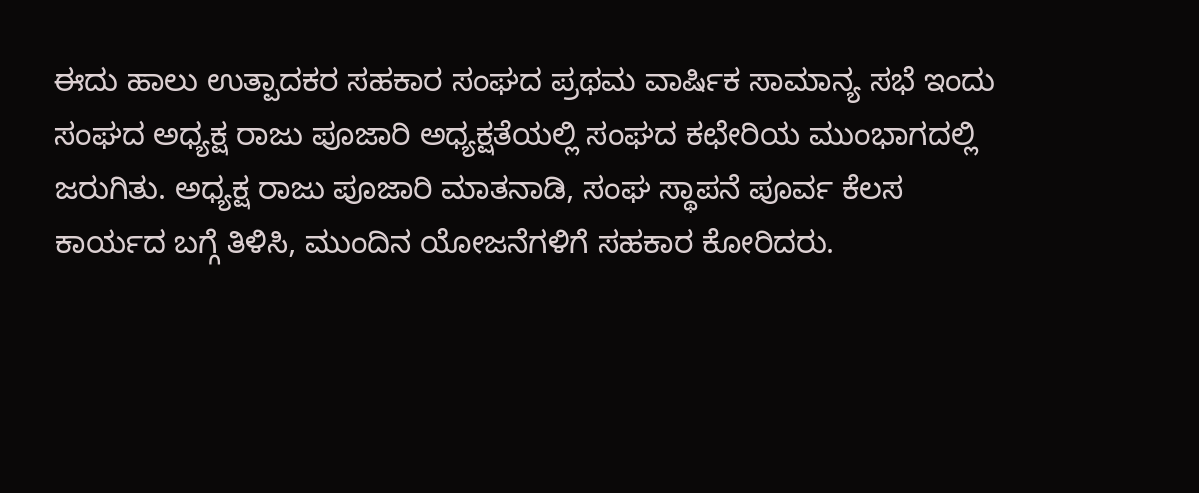ಈದು ಹಾಲು ಉತ್ಪಾದಕರ ಸಹಕಾರ ಸಂಘದ ಪ್ರಥಮ ವಾರ್ಷಿಕ ಸಾಮಾನ್ಯ ಸಭೆ ಇಂದು ಸಂಘದ ಅಧ್ಯಕ್ಷ ರಾಜು ಪೂಜಾರಿ ಅಧ್ಯಕ್ಷತೆಯಲ್ಲಿ ಸಂಘದ ಕಛೇರಿಯ ಮುಂಭಾಗದಲ್ಲಿ ಜರುಗಿತು. ಅಧ್ಯಕ್ಷ ರಾಜು ಪೂಜಾರಿ ಮಾತನಾಡಿ, ಸಂಘ ಸ್ಥಾಪನೆ ಪೂರ್ವ ಕೆಲಸ ಕಾರ್ಯದ ಬಗ್ಗೆ ತಿಳಿಸಿ, ಮುಂದಿನ ಯೋಜನೆಗಳಿಗೆ ಸಹಕಾರ ಕೋರಿದರು.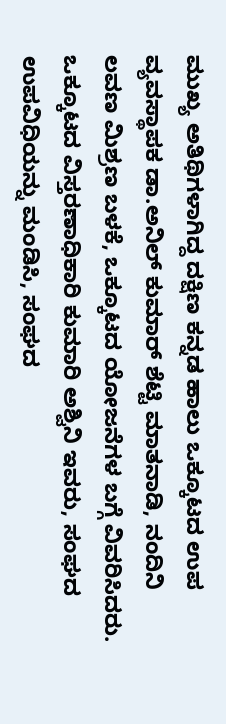ಮುಖ್ಯ ಅತಿಥಿಗಳಾಗಿದ್ದ ದಕ್ಷಿಣ ಕನ್ನಡ ಹಾಲು ಒಕ್ಕೂಟದ ಉಪ ವ್ಯವಸ್ಥಾಪಕ ಡಾ.ಅನಿಲ್ ಕುಮಾರ್ ಶೆಟ್ಟಿ ಮಾತನಾಡಿ, ನಂದಿನಿ ಲವಣ ಮಿಶ್ರಣ ಬಳಕೆ, ಒಕ್ಕೂಟದ ಯೋಜನೆಗಳ ಬಗ್ಗೆ ವಿವರಿಸಿದರು. ಒಕ್ಕೂಟದ ವಿಸ್ತರಣಾಧಿಕಾರಿ ಕುಮಾರಿ ಅಶ್ವಿನಿ ಇವರು, ಸಂಘದ ಉಪವಿಧಿಯನ್ನು ಮಂಡಿಸಿ, ಸಂಘದ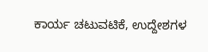ಕಾರ್ಯ ಚಟುವಟಿಕೆ, ಉದ್ದೇಶಗಳ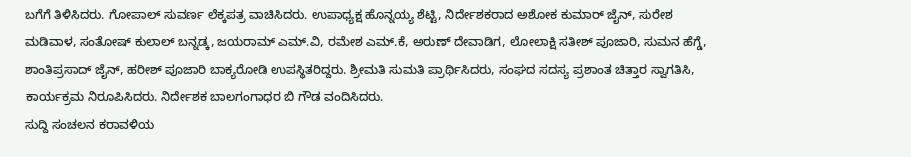ಬಗೆಗೆ ತಿಳಿಸಿದರು. ಗೋಪಾಲ್ ಸುವರ್ಣ ಲೆಕ್ಕಪತ್ರ ವಾಚಿಸಿದರು. ಉಪಾಧ್ಯಕ್ಷ ಹೊನ್ನಯ್ಯ ಶೆಟ್ಟಿ, ನಿರ್ದೇಶಕರಾದ ಅಶೋಕ ಕುಮಾರ್ ಜೈನ್, ಸುರೇಶ ಮಡಿವಾಳ, ಸಂತೋಷ್ ಕುಲಾಲ್ ಬನ್ನಡ್ಕ, ಜಯರಾಮ್ ಎಮ್.ವಿ, ರಮೇಶ ಎಮ್.ಕೆ, ಅರುಣ್ ದೇವಾಡಿಗ, ಲೋಲಾಕ್ಷಿ ಸತೀಶ್ ಪೂಜಾರಿ, ಸುಮನ ಹೆಗ್ಡೆ, ಶಾಂತಿಪ್ರಸಾದ್ ಜೈನ್, ಹರೀಶ್ ಪೂಜಾರಿ ಬಾಕ್ಯರೋಡಿ ಉಪಸ್ಥಿತರಿದ್ದರು. ಶ್ರೀಮತಿ ಸುಮತಿ ಪ್ರಾರ್ಥಿಸಿದರು, ಸಂಘದ ಸದಸ್ಯ ಪ್ರಶಾಂತ ಚಿತ್ತಾರ ಸ್ವಾಗತಿಸಿ, ಕಾರ್ಯಕ್ರಮ ನಿರೂಪಿಸಿದರು. ನಿರ್ದೇಶಕ ಬಾಲಗಂಗಾಧರ ಬಿ ಗೌಡ ವಂದಿಸಿದರು.
ಸುದ್ದಿ ಸಂಚಲನ ಕರಾವಳಿಯ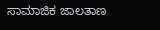ಸಾಮಾಜಿಕ ಜಾಲತಾಣ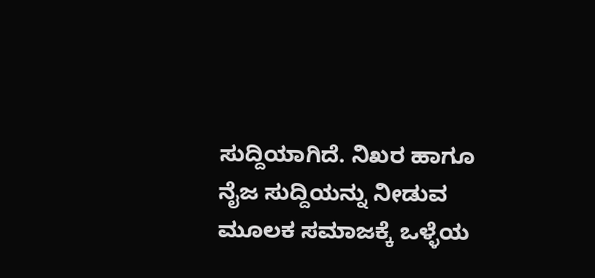ಸುದ್ದಿಯಾಗಿದೆ. ನಿಖರ ಹಾಗೂ ನೈಜ ಸುದ್ದಿಯನ್ನು ನೀಡುವ ಮೂಲಕ ಸಮಾಜಕ್ಕೆ ಒಳ್ಳೆಯ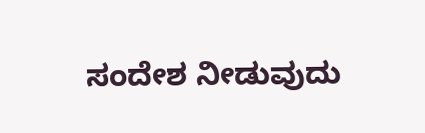ಸಂದೇಶ ನೀಡುವುದು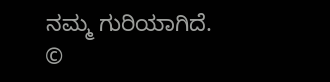ನಮ್ಮ ಗುರಿಯಾಗಿದೆ.
©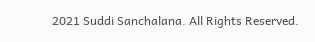2021 Suddi Sanchalana. All Rights Reserved.